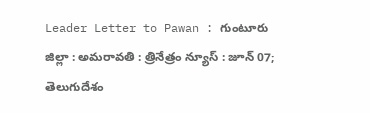Leader Letter to Pawan : గుంటూరు జిల్లా : అమరావతి : త్రినేత్రం న్యూస్ : జూన్ 07; తెలుగుదేశం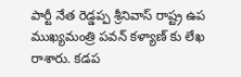పార్టీ నేత రెడ్డప్ప శ్రీనివాస్ రాష్ట్ర ఉప ముఖ్యమంత్రి పవన్ కళ్యాణ్ కు లేఖ రాశారు. కడప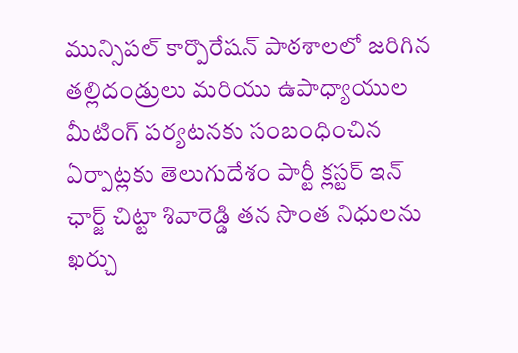మున్సిపల్ కార్పొరేషన్ పాఠశాలలో జరిగిన తల్లిదండ్రులు మరియు ఉపాధ్యాయుల మీటింగ్ పర్యటనకు సంబంధించిన ఏర్పాట్లకు తెలుగుదేశం పార్టీ క్లస్టర్ ఇన్ ఛార్జ్ చిట్టా శివారెడ్డి తన సొంత నిధులను ఖర్చు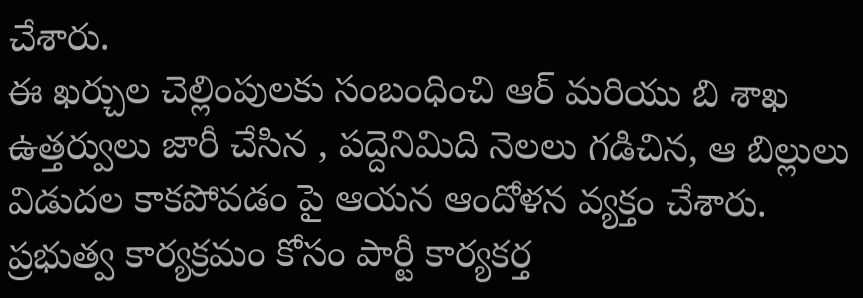చేశారు.
ఈ ఖర్చుల చెల్లింపులకు సంబంధించి ఆర్ మరియు బి శాఖ ఉత్తర్వులు జారీ చేసిన , పద్దెనిమిది నెలలు గడిచిన, ఆ బిల్లులు విడుదల కాకపోవడం పై ఆయన ఆందోళన వ్యక్తం చేశారు. ప్రభుత్వ కార్యక్రమం కోసం పార్టీ కార్యకర్త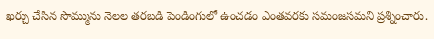ఖర్చు చేసిన సొమ్మును నెలల తరబడి పెండింగులో ఉంచడం ఎంతవరకు సమంజసమని ప్రశ్నించారు.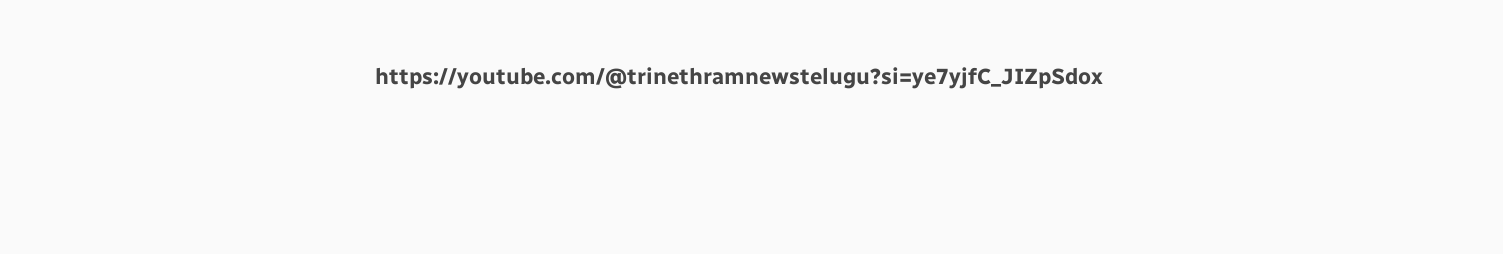https://youtube.com/@trinethramnewstelugu?si=ye7yjfC_JIZpSdox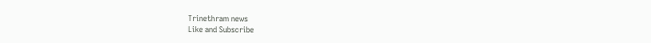Trinethram news
Like and Subscribe